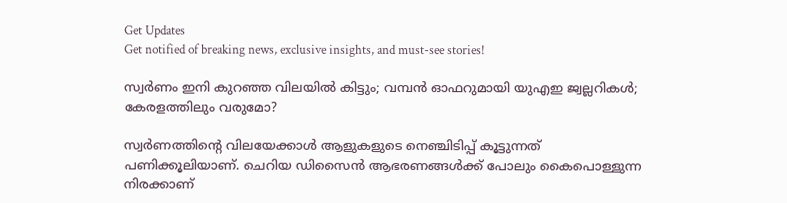Get Updates
Get notified of breaking news, exclusive insights, and must-see stories!

സ്വർണം ഇനി കുറഞ്ഞ വിലയിൽ കിട്ടും; വമ്പൻ ഓഫറുമായി യുഎഇ ജ്വല്ലറികൾ; കേരളത്തിലും വരുമോ?

സ്വർണത്തിന്റെ വിലയേക്കാൾ ആളുകളുടെ നെഞ്ചിടിപ്പ് കൂട്ടുന്നത് പണിക്കൂലിയാണ്. ചെറിയ ഡിസൈൻ ആഭരണങ്ങൾക്ക് പോലും കൈപൊള്ളുന്ന നിരക്കാണ്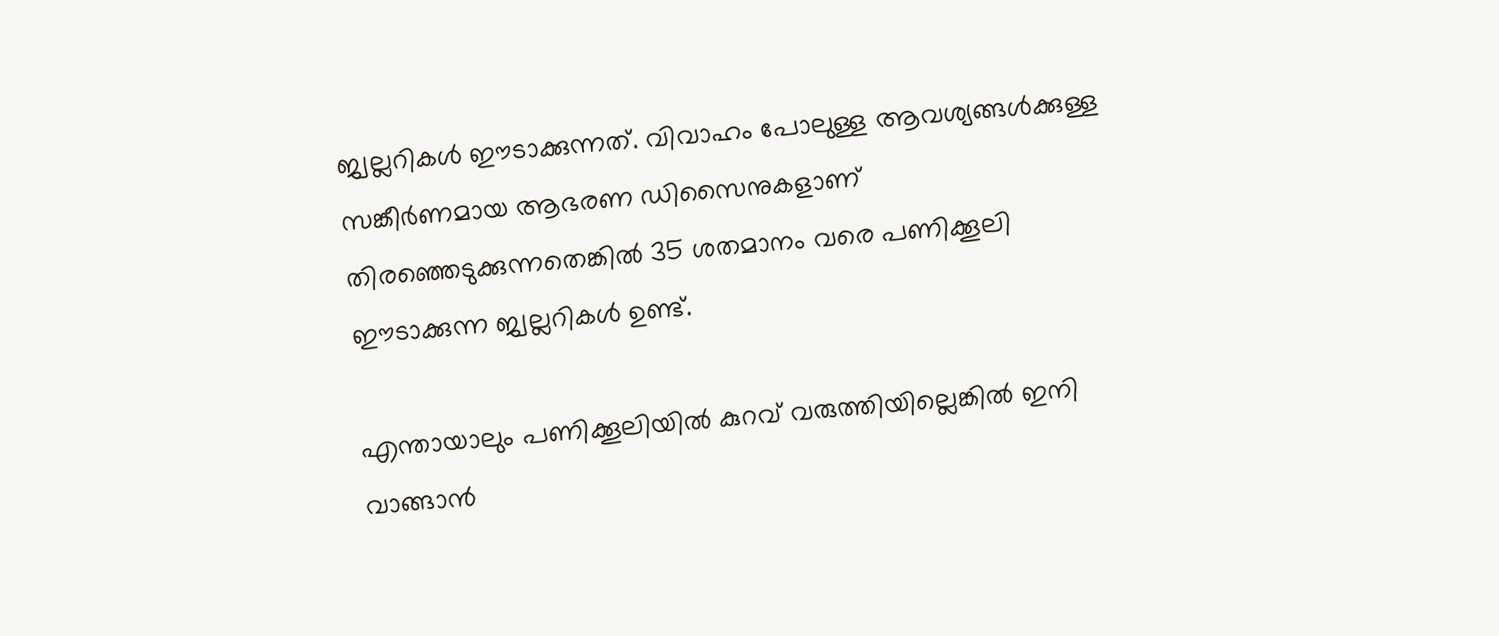ജ്വല്ലറികൾ ഈടാക്കുന്നത്. വിവാഹം പോലുള്ള ആവശ്യങ്ങൾക്കുള്ള സങ്കീർണമായ ആഭരണ ഡിസൈനുകളാണ് തിരഞ്ഞെടുക്കുന്നതെങ്കിൽ 35 ശതമാനം വരെ പണിക്കൂലി ഈടാക്കുന്ന ജ്വല്ലറികൾ ഉണ്ട്.

എന്തായാലും പണിക്കൂലിയിൽ കുറവ് വരുത്തിയില്ലെങ്കിൽ ഇനി വാങ്ങാൻ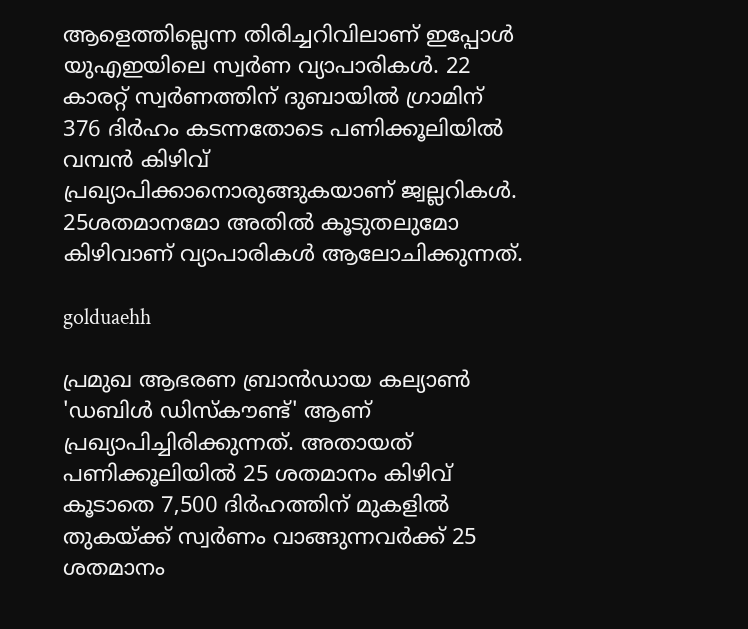ആളെത്തില്ലെന്ന തിരിച്ചറിവിലാണ് ഇപ്പോൾ യുഎഇയിലെ സ്വർണ വ്യാപാരികൾ. 22 കാരറ്റ് സ്വർണത്തിന് ദുബായിൽ ഗ്രാമിന് 376 ദിർഹം കടന്നതോടെ പണിക്കൂലിയിൽ വമ്പൻ കിഴിവ് പ്രഖ്യാപിക്കാനൊരുങ്ങുകയാണ് ജ്വല്ലറികൾ. 25ശതമാനമോ അതിൽ കൂടുതലുമോ കിഴിവാണ് വ്യാപാരികൾ ആലോചിക്കുന്നത്.

golduaehh

പ്രമുഖ ആഭരണ ബ്രാൻഡായ കല്യാൺ 'ഡബിൾ ഡിസ്കൗണ്ട്' ആണ് പ്രഖ്യാപിച്ചിരിക്കുന്നത്. അതായത് പണിക്കൂലിയിൽ 25 ശതമാനം കിഴിവ് കൂടാതെ 7,500 ദിർഹത്തിന് മുകളിൽ തുകയ്ക്ക് സ്വർണം വാങ്ങുന്നവർക്ക് 25 ശതമാനം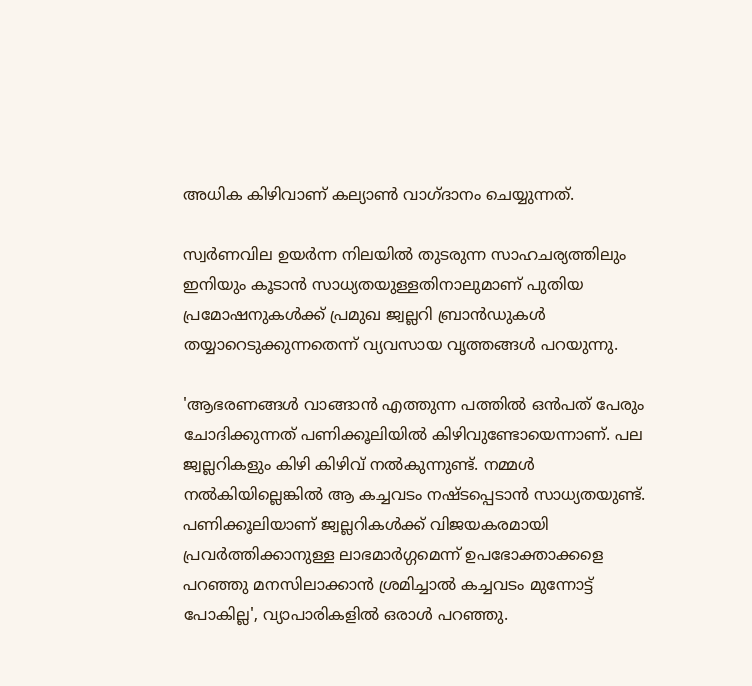അധിക കിഴിവാണ് കല്യാൺ വാഗ്ദാനം ചെയ്യുന്നത്.

സ്വർണവില ഉയർന്ന നിലയിൽ തുടരുന്ന സാഹചര്യത്തിലും ഇനിയും കൂടാൻ സാധ്യതയുള്ളതിനാലുമാണ് പുതിയ പ്രമോഷനുകൾക്ക് പ്രമുഖ ജ്വല്ലറി ബ്രാൻഡുകൾ തയ്യാറെടുക്കുന്നതെന്ന് വ്യവസായ വൃത്തങ്ങൾ പറയുന്നു.

'ആഭരണങ്ങൾ വാങ്ങാൻ എത്തുന്ന പത്തിൽ ഒൻപത് പേരും ചോദിക്കുന്നത് പണിക്കൂലിയിൽ കിഴിവുണ്ടോയെന്നാണ്. പല ജ്വല്ലറികളും കിഴി കിഴിവ് നൽകുന്നുണ്ട്. നമ്മൾ നൽകിയില്ലെങ്കിൽ ആ കച്ചവടം നഷ്ടപ്പെടാൻ സാധ്യതയുണ്ട്. പണിക്കൂലിയാണ് ജ്വല്ലറികൾക്ക് വിജയകരമായി പ്രവർത്തിക്കാനുള്ള ലാഭമാർഗ്ഗമെന്ന് ഉപഭോക്താക്കളെ പറഞ്ഞു മനസിലാക്കാൻ ശ്രമിച്ചാൽ കച്ചവടം മുന്നോട്ട് പോകില്ല', വ്യാപാരികളിൽ ഒരാൾ പറഞ്ഞു.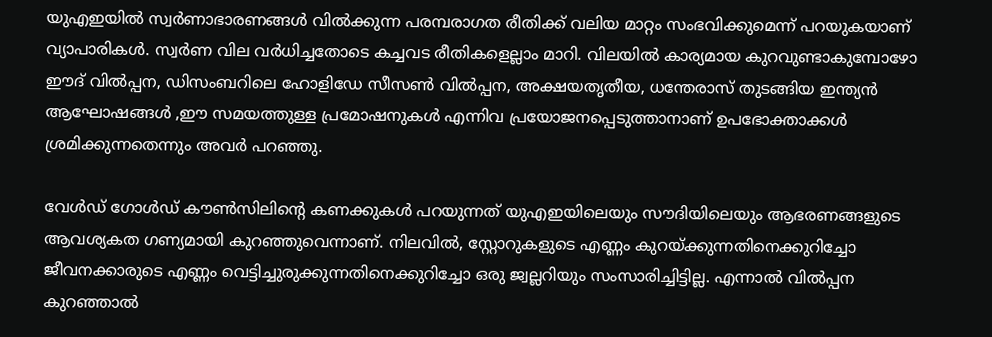യുഎഇയിൽ സ്വർണാഭാരണങ്ങൾ വിൽക്കുന്ന പരമ്പരാഗത രീതിക്ക് വലിയ മാറ്റം സംഭവിക്കുമെന്ന് പറയുകയാണ് വ്യാപാരികൾ. സ്വർണ വില വർധിച്ചതോടെ കച്ചവട രീതികളെല്ലാം മാറി. വിലയിൽ കാര്യമായ കുറവുണ്ടാകുമ്പോഴോ ഈദ് വിൽപ്പന, ഡിസംബറിലെ ഹോളിഡേ സീസൺ വിൽപ്പന, അക്ഷയതൃതീയ, ധന്തേരാസ് തുടങ്ങിയ ഇന്ത്യൻ ആഘോഷങ്ങൾ ,ഈ സമയത്തുള്ള പ്രമോഷനുകൾ എന്നിവ പ്രയോജനപ്പെടുത്താനാണ് ഉപഭോക്താക്കൾ ശ്രമിക്കുന്നതെന്നും അവർ പറഞ്ഞു.

വേൾഡ് ഗോൾഡ് കൗൺസിലിന്റെ കണക്കുകൾ പറയുന്നത് യുഎഇയിലെയും സൗദിയിലെയും ആഭരണങ്ങളുടെ ആവശ്യകത ഗണ്യമായി കുറഞ്ഞുവെന്നാണ്. നിലവിൽ, സ്റ്റോറുകളുടെ എണ്ണം കുറയ്ക്കുന്നതിനെക്കുറിച്ചോ ജീവനക്കാരുടെ എണ്ണം വെട്ടിച്ചുരുക്കുന്നതിനെക്കുറിച്ചോ ഒരു ജ്വല്ലറിയും സംസാരിച്ചിട്ടില്ല. എന്നാൽ വിൽപ്പന കുറഞ്ഞാൽ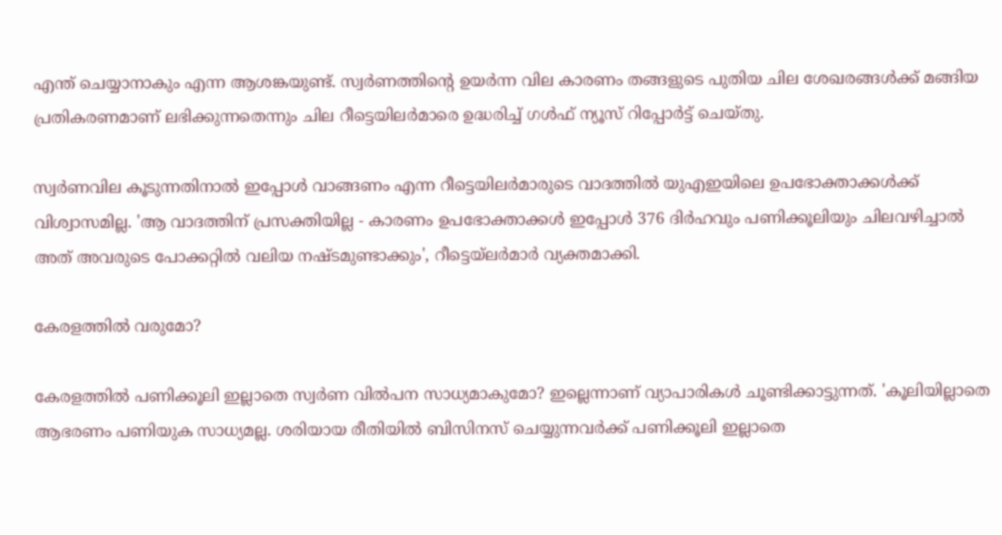എന്ത് ചെയ്യാനാകും എന്ന ആശങ്കയുണ്ട്. സ്വർണത്തിന്റെ ഉയർന്ന വില കാരണം തങ്ങളുടെ പുതിയ ചില ശേഖരങ്ങൾക്ക് മങ്ങിയ പ്രതികരണമാണ് ലഭിക്കുന്നതെന്നും ചില റീട്ടെയിലർമാരെ ഉദ്ധരിച്ച് ഗൾഫ് ന്യൂസ് റിപ്പോർട്ട് ചെയ്തു.

സ്വർണവില കൂടുന്നതിനാൽ ഇപ്പോൾ വാങ്ങണം എന്ന റീട്ടെയിലർമാരുടെ വാദത്തിൽ യുഎഇയിലെ ഉപഭോക്താക്കൾക്ക് വിശ്വാസമില്ല. 'ആ വാദത്തിന് പ്രസക്തിയില്ല - കാരണം ഉപഭോക്താക്കൾ ഇപ്പോൾ 376 ദിർഹവും പണിക്കൂലിയും ചിലവഴിച്ചാൽ അത് അവരുടെ പോക്കറ്റിൽ വലിയ നഷ്ടമുണ്ടാക്കും', റീട്ടെയ്ലർമാർ വ്യക്തമാക്കി.

കേരളത്തിൽ വരുമോ?

കേരളത്തിൽ പണിക്കൂലി ഇല്ലാതെ സ്വർണ വിൽപന സാധ്യമാകുമോ? ഇല്ലെന്നാണ് വ്യാപാരികൾ ചൂണ്ടിക്കാട്ടുന്നത്. 'കൂലിയില്ലാതെ ആഭരണം പണിയുക സാധ്യമല്ല. ശരിയായ രീതിയില്‍ ബിസിനസ് ചെയ്യുന്നവര്‍ക്ക് പണിക്കൂലി ഇല്ലാതെ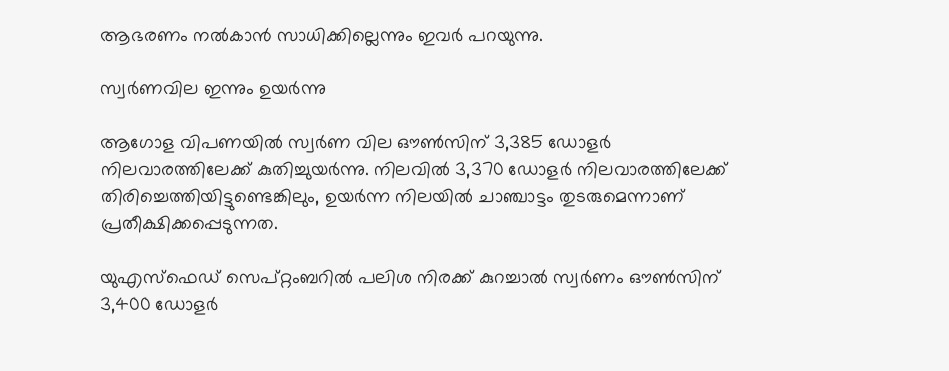ആഭരണം നല്‍കാന്‍ സാധിക്കില്ലെന്നും ഇവർ പറയുന്നു.

സ്വർണവില ഇന്നും ഉയർന്നു

ആഗോള വിപണയിൽ സ്വർണ വില ഔൺസിന് 3,385 ഡോളർ നിലവാരത്തിലേക്ക് കുതിച്ചുയർന്നു. നിലവിൽ 3,370 ഡോളർ നിലവാരത്തിലേക്ക് തിരിച്ചെത്തിയിട്ടുണ്ടെങ്കിലും, ഉയർന്ന നിലയിൽ ചാഞ്ചാട്ടം തുടരുമെന്നാണ് പ്രതീക്ഷിക്കപ്പെടുന്നത.

യുഎസ്ഫെഡ് സെപ്റ്റംബറിൽ പലിശ നിരക്ക് കുറച്ചാൽ സ്വർണം ഔൺസിന് 3,400 ഡോളർ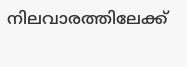നിലവാരത്തിലേക്ക്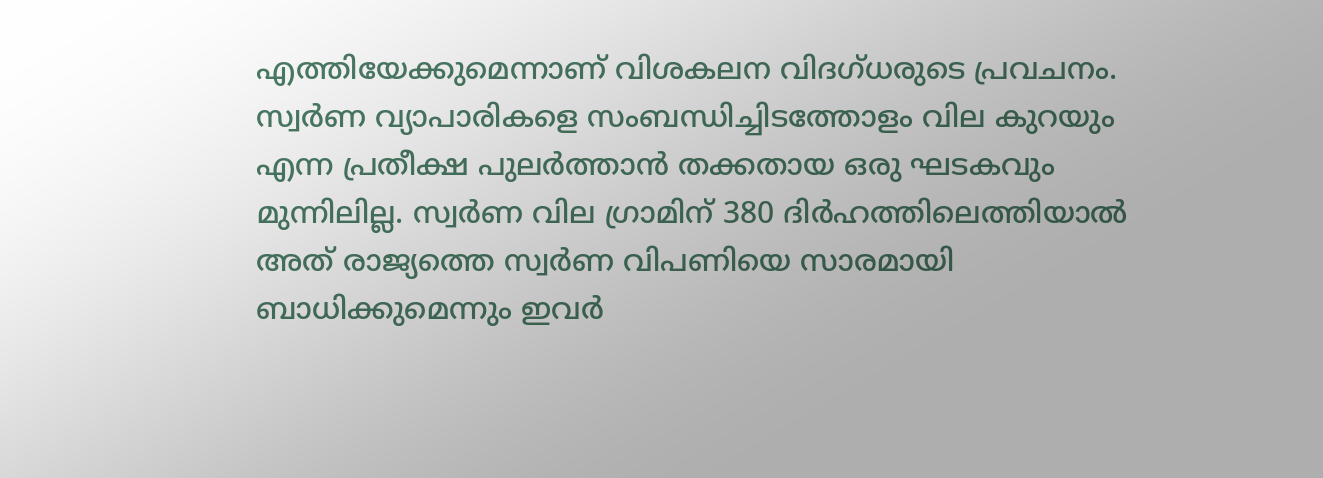എത്തിയേക്കുമെന്നാണ് വിശകലന വിദഗ്ധരുടെ പ്രവചനം. സ്വർണ വ്യാപാരികളെ സംബന്ധിച്ചിടത്തോളം വില കുറയും എന്ന പ്രതീക്ഷ പുലർത്താൻ തക്കതായ ഒരു ഘടകവും മുന്നിലില്ല. സ്വർണ വില ഗ്രാമിന് 380 ദിർഹത്തിലെത്തിയാൽ അത് രാജ്യത്തെ സ്വർണ വിപണിയെ സാരമായി ബാധിക്കുമെന്നും ഇവർ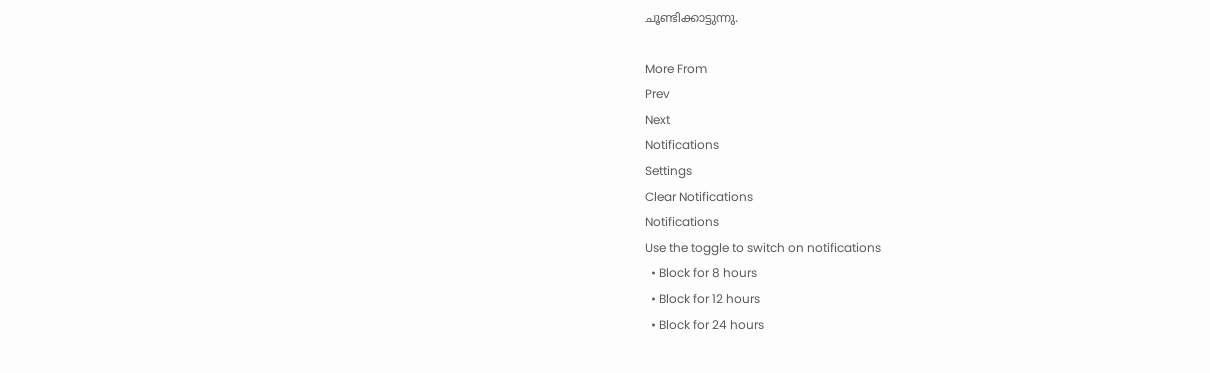ചൂണ്ടിക്കാട്ടുന്നു.

More From
Prev
Next
Notifications
Settings
Clear Notifications
Notifications
Use the toggle to switch on notifications
  • Block for 8 hours
  • Block for 12 hours
  • Block for 24 hours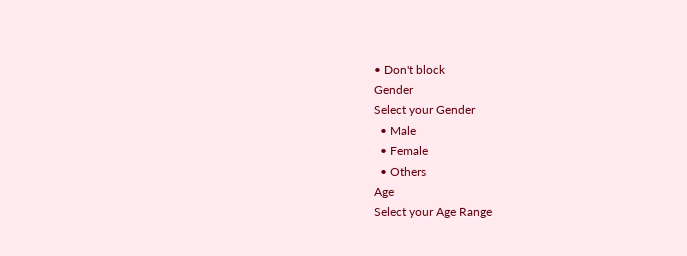• Don't block
Gender
Select your Gender
  • Male
  • Female
  • Others
Age
Select your Age Range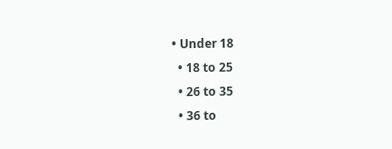• Under 18
  • 18 to 25
  • 26 to 35
  • 36 to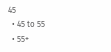45
  • 45 to 55
  • 55+